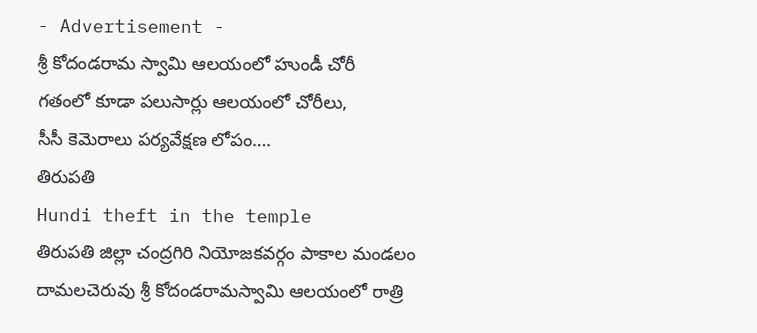- Advertisement -
శ్రీ కోదండరామ స్వామి ఆలయంలో హుండీ చోరీ
గతంలో కూడా పలుసార్లు ఆలయంలో చోరీలు,
సీసీ కెమెరాలు పర్యవేక్షణ లోపం….
తిరుపతి
Hundi theft in the temple
తిరుపతి జిల్లా చంద్రగిరి నియోజకవర్గం పాకాల మండలం దామలచెరువు శ్రీ కోదండరామస్వామి ఆలయంలో రాత్రి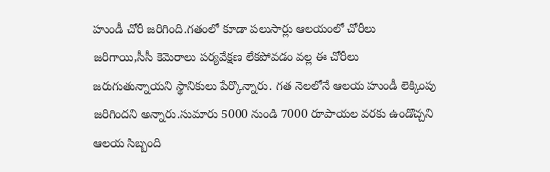హుండీ చోరీ జరిగింది.గతంలో కూడా పలుసార్లు ఆలయంలో చోరీలు జరిగాయి,సీసీ కెమెరాలు పర్యవేక్షణ లేకపోవడం వల్ల ఈ చోరీలు జరుగుతున్నాయని స్థానికులు పేర్కొన్నారు. గత నెలలోనే ఆలయ హుండీ లెక్కింపు జరిగిందని అన్నారు.సుమారు 5000 నుండి 7000 రూపాయల వరకు ఉండొచ్చని ఆలయ సిబ్బంది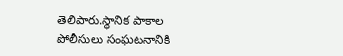తెలిపారు.స్థానిక పాకాల పోలీసులు సంఘటనానికి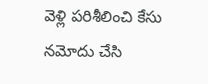వెళ్లి పరిశీలించి కేసు నమోదు చేసి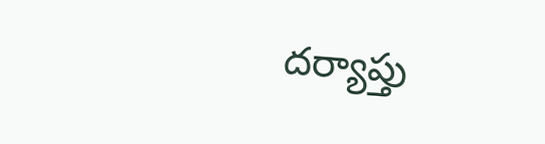దర్యాప్తు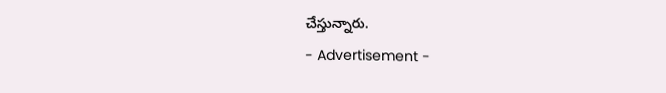చేస్తున్నారు.
- Advertisement -